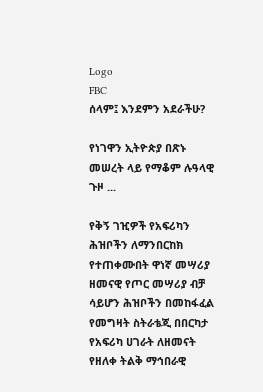Logo
FBC
ሰላም፤ እንደምን አደራችሁ?

የነገዋን ኢትዮጵያ በጽኑ መሠረት ላይ የማቆም ሉዓላዊ ጉዞ ...

የቅኝ ገዢዎች የአፍሪካን ሕዝቦችን ለማንበርከክ የተጠቀሙበት ዋነኛ መሣሪያ ዘመናዊ የጦር መሣሪያ ብቻ ሳይሆን ሕዝቦችን በመከፋፈል የመግዛት ስትራቴጂ በበርካታ የአፍሪካ ሀገራት ለዘመናት የዘለቀ ትልቅ ማኅበራዊ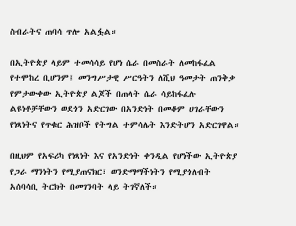ስብራትና ጠባሳ ጥሎ አልፏል።

በኢትዮጵያ ላይም ተመሳሳይ የሆነ ሴራ በመስራት ለመከፋፈል የተሞከረ ቢሆንም፤ መንግሥታዊ ሥርዓትን ለሺህ ዓመታት ጠንቅቃ የምታውቀው ኢትዮጵያ ልጆች በጠላት ሴራ ሳይከፋፈሉ ልዩነቶቻቸውን ወደጎን አድርገው በአንድነት በመቆም ሀገራቸውን የነጻነትና የጥቁር ሕዝቦች የትግል ተምሳሌት እንድትሆን አድርገዋል።

በዚህም የአፍሪካ የነጻነት እና የአንድነት ቀንዲል የሆነችው ኢትዮጵያ የጋራ ማንነትን የሚያጠናክር፣ ወንድማማችነትን የሚያጎለብት አሰባሳቢ ትርክት በመገንባት ላይ ትገኛለች።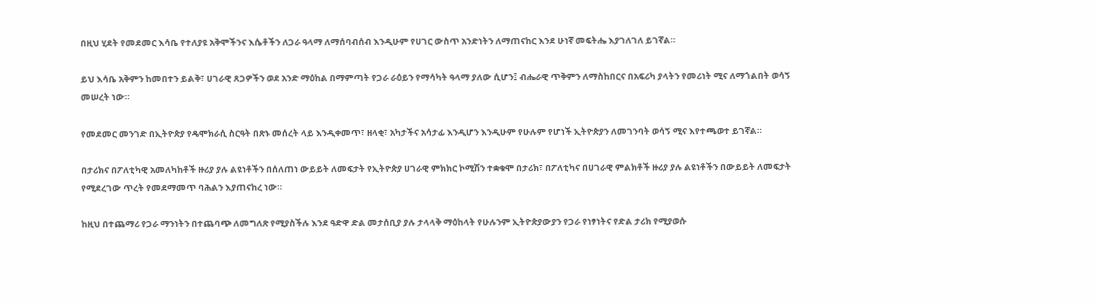በዚህ ሂደት የመደመር እሳቤ የተለያዩ አቅሞችንና እሴቶችን ለጋራ ዓላማ ለማሰባብሰብ እንዲሁም የሀገር ውስጥ አንድነትን ለማጠናከር እንደ ሁነኛ መፍትሔ እያገለገለ ይገኛል።

ይህ እሳቤ አቅምን ከመበተን ይልቅ፣ ሀገራዊ ጸጋዎችን ወደ አንድ ማዕከል በማምጣት የጋራ ራዕይን የማሳካት ዓላማ ያለው ሲሆን፤ ብሔራዊ ጥቅምን ለማስከበርና በአፍሪካ ያላትን የመሪነት ሚና ለማጎልበት ወሳኝ መሠረት ነው።

የመደመር መንገድ በኢትዮጵያ የዴሞክራሲ ስርዓት በጽኑ መሰረት ላይ እንዲቀመጥ፣ ዘላቂ፣ አካታችና አሳታፊ እንዲሆን እንዲሁም የሁሉም የሆነች ኢትዮጵያን ለመገንባት ወሳኝ ሚና እየተጫወተ ይገኛል።

በታሪክና በፖለቲካዊ አመለካከቶች ዙሪያ ያሉ ልዩነቶችን በሰለጠነ ውይይት ለመፍታት የኢትዮጵያ ሀገራዊ ምክክር ኮሚሽን ተቋቁሞ በታሪክ፣ በፖለቲካና በሀገራዊ ምልክቶች ዙሪያ ያሉ ልዩነቶችን በውይይት ለመፍታት የሚደረገው ጥረት የመደማመጥ ባሕልን እያጠናከረ ነው።

ከዚህ በተጨማሪ የጋራ ማንነትን በተጨባጭ ለመግለጽ የሚያስችሉ እንደ ዓድዋ ድል መታሰቢያ ያሉ ታላላቅ ማዕከላት የሁሉንም ኢትዮጵያውያን የጋራ የነፃነትና የድል ታሪክ የሚያወሱ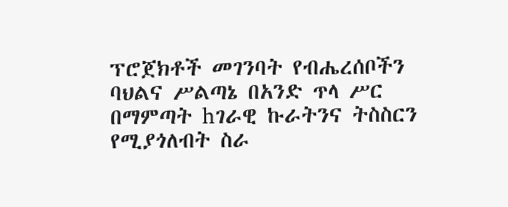ፕሮጀክቶች መገንባት የብሔረሰቦችን ባህልና ሥልጣኔ በአንድ ጥላ ሥር በማምጣት hገራዊ ኩራትንና ትስስርን የሚያጎለብት ስራ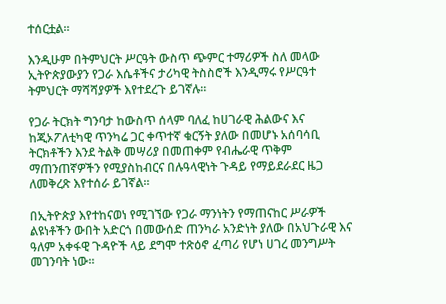ተሰርቷል።

እንዲሁም በትምህርት ሥርዓት ውስጥ ጭምር ተማሪዎች ስለ መላው ኢትዮጵያውያን የጋራ እሴቶችና ታሪካዊ ትስስሮች እንዲማሩ የሥርዓተ ትምህርት ማሻሻያዎች እየተደረጉ ይገኛሉ።

የጋራ ትርክት ግንባታ ከውስጥ ሰላም ባለፈ ከሀገራዊ ሕልውና እና ከጂኦፖለቲካዊ ጥንካሬ ጋር ቀጥተኛ ቁርኝት ያለው በመሆኑ አሰባሳቢ ትርክቶችን እንደ ትልቅ መሣሪያ በመጠቀም የብሔራዊ ጥቅም ማጠንጠኛዎችን የሚያስከብርና በሉዓላዊነት ጉዳይ የማይደራደር ዜጋ ለመቅረጽ እየተሰራ ይገኛል።

በኢትዮጵያ እየተከናወነ የሚገኘው የጋራ ማንነትን የማጠናከር ሥራዎች ልዩነቶችን ውበት አድርጎ በመውሰድ ጠንካራ አንድነት ያለው በአህጉራዊ እና ዓለም አቀፋዊ ጉዳዮች ላይ ደግሞ ተጽዕኖ ፈጣሪ የሆነ ሀገረ መንግሥት መገንባት ነው።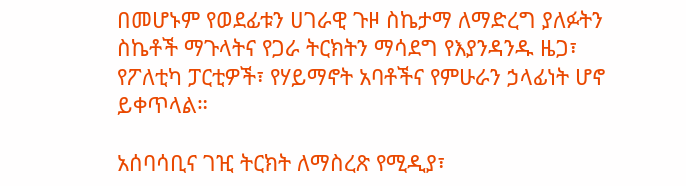በመሆኑም የወደፊቱን ሀገራዊ ጉዞ ስኬታማ ለማድረግ ያለፉትን ስኬቶች ማጉላትና የጋራ ትርክትን ማሳደግ የእያንዳንዱ ዜጋ፣ የፖለቲካ ፓርቲዎች፣ የሃይማኖት አባቶችና የምሁራን ኃላፊነት ሆኖ ይቀጥላል።

አሰባሳቢና ገዢ ትርክት ለማስረጽ የሚዲያ፣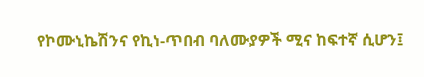የኮሙኒኬሽንና የኪነ-ጥበብ ባለሙያዎች ሚና ከፍተኛ ሲሆን፤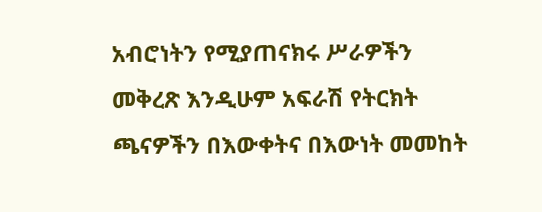አብሮነትን የሚያጠናክሩ ሥራዎችን መቅረጽ እንዲሁም አፍራሽ የትርክት ጫናዎችን በእውቀትና በእውነት መመከት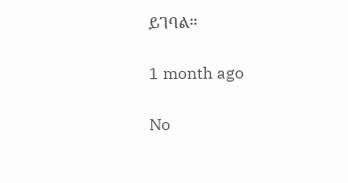ይገባል።

1 month ago

No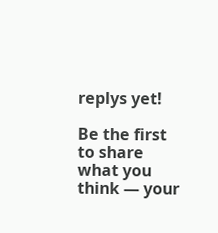replys yet!

Be the first to share what you think — your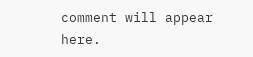comment will appear here.